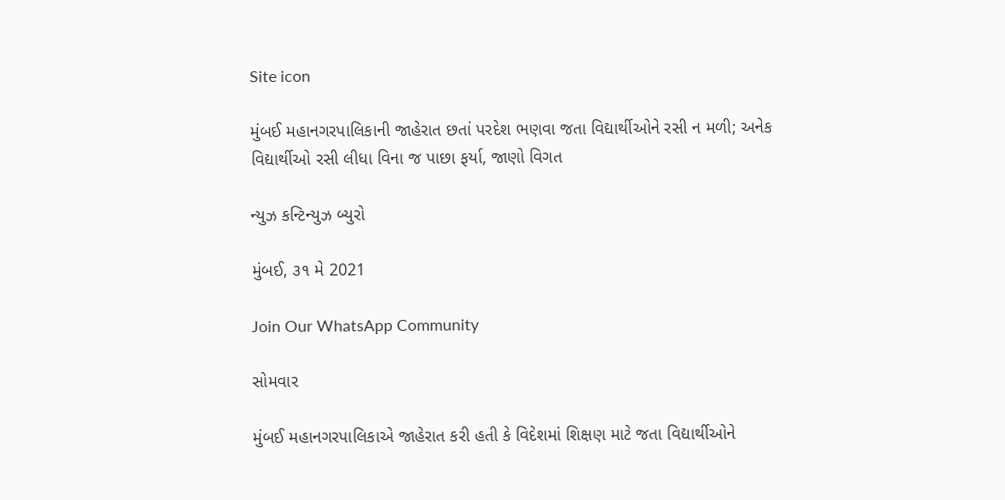Site icon

મુંબઈ મહાનગરપાલિકાની જાહેરાત છતાં પરદેશ ભણવા જતા વિદ્યાર્થીઓને રસી ન મળી; અનેક વિદ્યાર્થીઓ રસી લીધા વિના જ પાછા ફર્યા, જાણો વિગત

ન્યુઝ કન્ટિન્યુઝ બ્યુરો

મુંબઈ, ૩૧ મે 2021

Join Our WhatsApp Community

સોમવાર

મુંબઈ મહાનગરપાલિકાએ જાહેરાત કરી હતી કે વિદેશમાં શિક્ષણ માટે જતા વિદ્યાર્થીઓને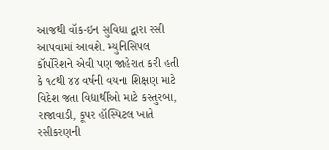આજથી વૉક-ઇન સુવિધા દ્વારા રસી આપવામાં આવશે. મ્યુનિસિપલ કૉર્પોરેશને એવી પણ જાહેરાત કરી હતી કે ૧૮થી ૪૪ વર્ષની વયના શિક્ષણ માટે વિદેશ જતા વિદ્યાર્થીઓ માટે કસ્તુરબા, રાજાવાડી, કૂપર હૉસ્પિટલ ખાતે રસીકરણની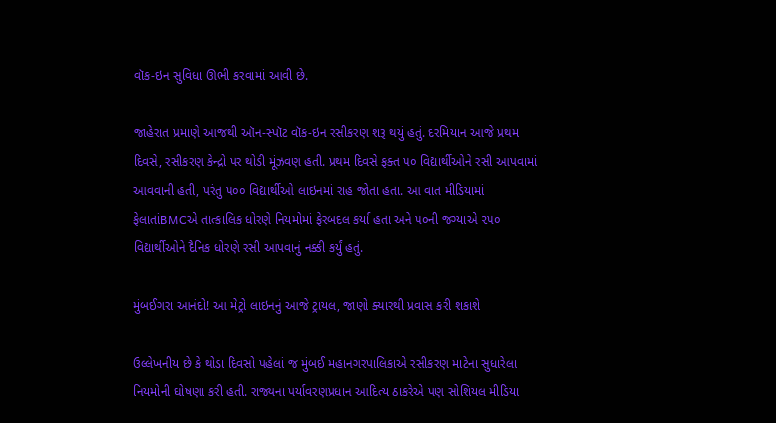વૉક-ઇન સુવિધા ઊભી કરવામાં આવી છે.

જાહેરાત પ્રમાણે આજથી ઑન-સ્પૉટ વૉક-ઇન રસીકરણ શરૂ થયું હતું. દરમિયાન આજે પ્રથમ દિવસે, રસીકરણ કેન્દ્રો પર થોડી મૂંઝવણ હતી. પ્રથમ દિવસે ફક્ત ૫૦ વિદ્યાર્થીઓને રસી આપવામાં આવવાની હતી, પરંતુ ૫૦૦ વિદ્યાર્થીઓ લાઇનમાં રાહ જોતા હતા. આ વાત મીડિયામાં ફેલાતાંBMCએ તાત્કાલિક ધોરણે નિયમોમાં ફેરબદલ કર્યા હતા અને ૫૦ની જગ્યાએ ૨૫૦ વિદ્યાર્થીઓને દૈનિક ધોરણે રસી આપવાનું નક્કી કર્યું હતું.

મુંબઈગરા આનંદો! આ મેટ્રો લાઇનનું આજે ટ્રાયલ, જાણો ક્યારથી પ્રવાસ કરી શકાશે

ઉલ્લેખનીય છે કે થોડા દિવસો પહેલાં જ મુંબઈ મહાનગરપાલિકાએ રસીકરણ માટેના સુધારેલા નિયમોની ઘોષણા કરી હતી. રાજ્યના પર્યાવરણપ્રધાન આદિત્ય ઠાકરેએ પણ સોશિયલ મીડિયા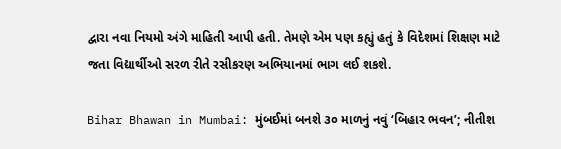દ્વારા નવા નિયમો અંગે માહિતી આપી હતી. તેમણે એમ પણ કહ્યું હતું કે વિદેશમાં શિક્ષણ માટે જતા વિદ્યાર્થીઓ સરળ રીતે રસીકરણ અભિયાનમાં ભાગ લઈ શકશે.

Bihar Bhawan in Mumbai: મુંબઈમાં બનશે ૩૦ માળનું નવું ‘બિહાર ભવન’; નીતીશ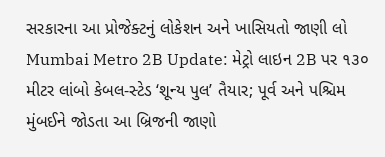સરકારના આ પ્રોજેક્ટનું લોકેશન અને ખાસિયતો જાણી લો
Mumbai Metro 2B Update: મેટ્રો લાઇન 2B પર ૧૩૦ મીટર લાંબો કેબલ-સ્ટેડ ‘શૂન્ય પુલ’ તૈયાર; પૂર્વ અને પશ્ચિમ મુંબઈને જોડતા આ બ્રિજની જાણો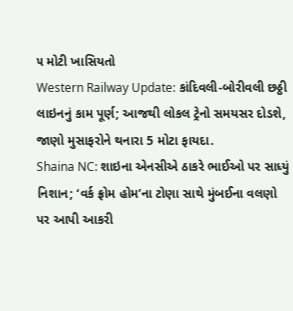૫ મોટી ખાસિયતો
Western Railway Update: કાંદિવલી-બોરીવલી છઠ્ઠી લાઇનનું કામ પૂર્ણ; આજથી લોકલ ટ્રેનો સમયસર દોડશે, જાણો મુસાફરોને થનારા 5 મોટા ફાયદા.
Shaina NC: શાઇના એનસીએ ઠાકરે ભાઈઓ પર સાધ્યું નિશાન; ‘વર્ક ફ્રોમ હોમ’ના ટોણા સાથે મુંબઈના વલણો પર આપી આકરી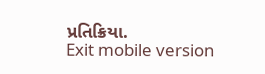પ્રતિક્રિયા.
Exit mobile version